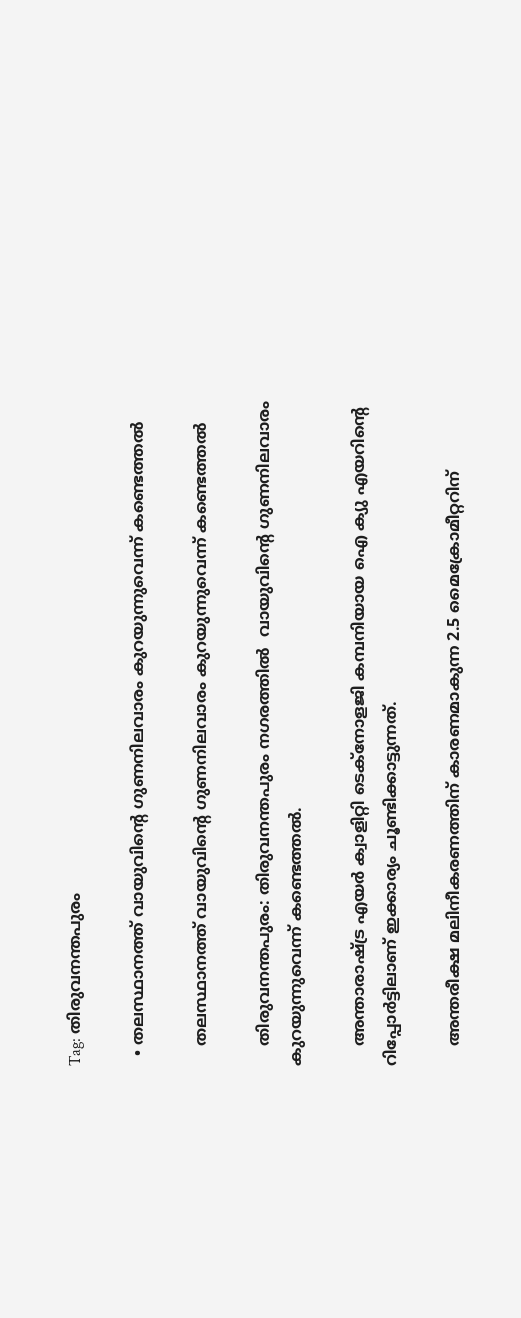Tag: തിരുവനന്തപുരം

  • തലസ്ഥാനത്ത് വായുവിന്റെ ഗുണനിലവാരം കുറയുന്നുവെന്ന് കണ്ടെത്തല്‍

    തലസ്ഥാനത്ത് വായുവിന്റെ ഗുണനിലവാരം കുറയുന്നുവെന്ന് കണ്ടെത്തല്‍

    തിരുവനന്തപുരം: തിരുവനന്തപുരം നഗരത്തിൽ  വായുവിന്റെ ഗുണനിലവാരം കുറയുന്നുവെന്ന് കണ്ടെത്തല്‍.

    അന്താരാഷ്ട്ര എയര്‍ ക്വാളിറ്റി ടെക്‌നോളജി കമ്പനിയായ ഐ ക്യു എയറിന്റെ റിപ്പോര്‍ട്ടിലാണ് ഇക്കാര്യം ചൂണ്ടിക്കാട്ടുന്നത്.

    അന്തരീക്ഷ മലിനീകരണത്തിന് കാരണമാകുന്ന 2.5 മൈക്രോമീറ്ററിന്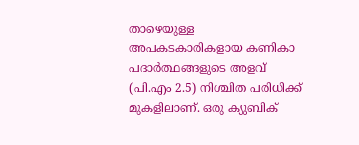താഴെയുള്ള അപകടകാരികളായ കണികാ പദാര്‍ത്ഥങ്ങളുടെ അളവ് (പി.എം 2.5) നിശ്ചിത പരിധിക്ക് മുകളിലാണ്. ഒരു ക്യുബിക്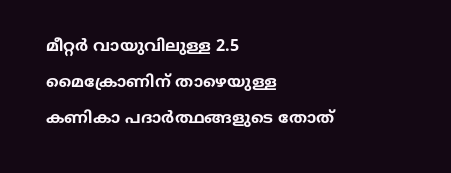മീറ്റര്‍ വായുവിലുള്ള 2.5 മൈക്രോണിന് താഴെയുള്ള കണികാ പദാര്‍ത്ഥങ്ങളുടെ തോത്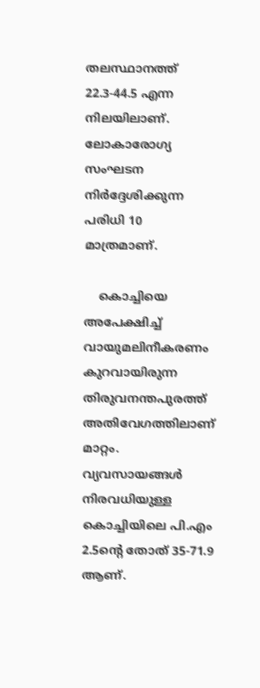തലസ്ഥാനത്ത് 22.3-44.5 എന്ന നിലയിലാണ്. ലോകാരോഗ്യ സംഘടന നിര്‍ദ്ദേശിക്കുന്ന പരിധി 10 മാത്രമാണ്.

    കൊച്ചിയെ അപേക്ഷിച്ച് വായുമലിനീകരണം കുറവായിരുന്ന  തിരുവനന്തപുരത്ത് അതിവേഗത്തിലാണ് മാറ്റം. വ്യവസായങ്ങള്‍ നിരവധിയുള്ള കൊച്ചിയിലെ പി.എം 2.5ന്റെ തോത് 35-71.9 ആണ്.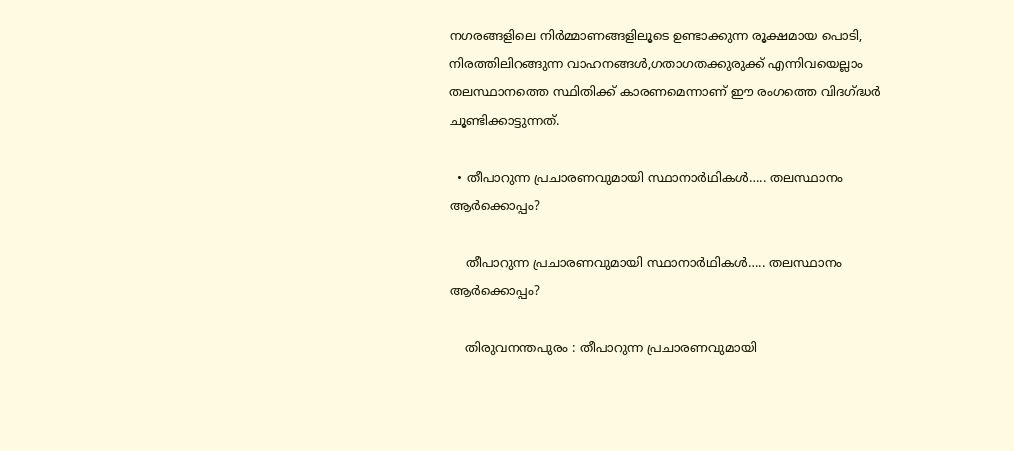നഗരങ്ങളിലെ നിര്‍മ്മാണങ്ങളിലൂടെ ഉണ്ടാക്കുന്ന രൂക്ഷമായ പൊടി, നിരത്തിലിറങ്ങുന്ന വാഹനങ്ങള്‍,ഗതാഗതക്കുരുക്ക് എന്നിവയെല്ലാം തലസ്ഥാനത്തെ സ്ഥിതിക്ക് കാരണമെന്നാണ് ഈ രംഗത്തെ വിദഗ്ദ്ധര്‍ ചൂണ്ടിക്കാട്ടുന്നത്.

  • തീപാറുന്ന പ്രചാരണവുമായി സ്ഥാനാർഥികൾ….. തലസ്ഥാനം ആർക്കൊപ്പം?

    തീപാറുന്ന പ്രചാരണവുമായി സ്ഥാനാർഥികൾ….. തലസ്ഥാനം ആർക്കൊപ്പം?

    തിരുവനന്തപുരം : തീപാറുന്ന പ്രചാരണവുമായി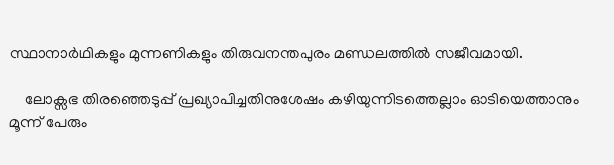സ്ഥാനാർഥികളും മുന്നണികളും തിരുവനന്തപുരം മണ്ഡലത്തിൽ സജീവമായി.

    ലോക്സഭ തിരഞ്ഞെടുപ്പ് പ്രഖ്യാപിച്ചതിനുശേഷം കഴിയുന്നിടത്തെല്ലാം ഓടിയെത്താനും മൂന്ന് പേരും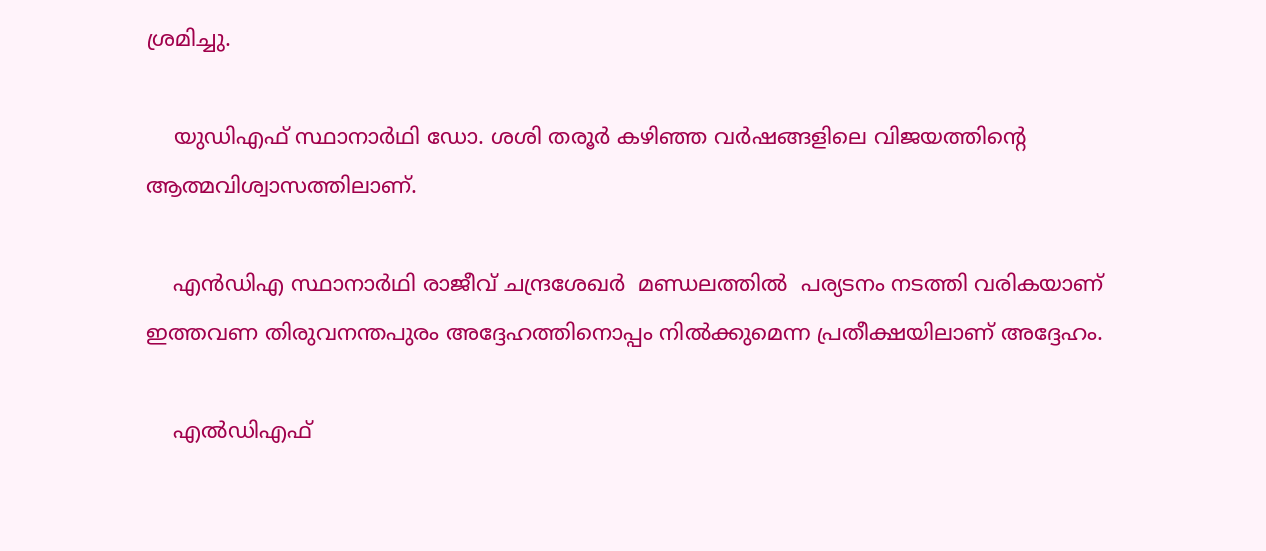ശ്രമിച്ചു.

    യുഡിഎഫ് സ്ഥാനാർഥി ഡോ. ശശി തരൂർ കഴിഞ്ഞ വർഷങ്ങളിലെ വിജയത്തിൻ്റെ ആത്മവിശ്വാസത്തിലാണ്.

    എൻഡിഎ സ്ഥാനാർഥി രാജീവ് ചന്ദ്രശേഖർ  മണ്ഡലത്തിൽ  പര്യടനം നടത്തി വരികയാണ് ഇത്തവണ തിരുവനന്തപുരം അദ്ദേഹത്തിനൊപ്പം നിൽക്കുമെന്ന പ്രതീക്ഷയിലാണ് അദ്ദേഹം.

    എൽഡിഎഫ്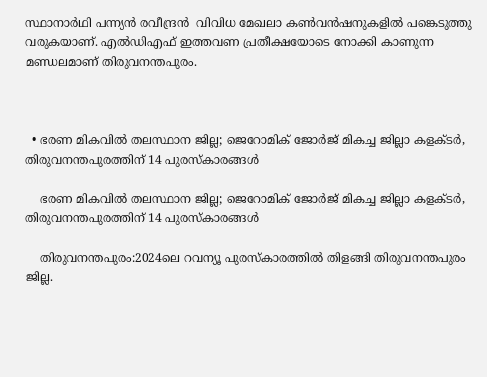സ്ഥാനാർഥി പന്ന്യൻ രവീന്ദ്രൻ  വിവിധ മേഖലാ കൺവൻഷനുകളിൽ പങ്കെടുത്തു വരുകയാണ്. എൽഡിഎഫ് ഇത്തവണ പ്രതീക്ഷയോടെ നോക്കി കാണുന്ന മണ്ഡലമാണ് തിരുവനന്തപുരം.



  • ഭരണ മികവിൽ തലസ്ഥാന ജില്ല; ജെറോമിക് ജോർജ് മികച്ച ജില്ലാ കളക്ടർ, തിരുവനന്തപുരത്തിന് 14 പുരസ്കാരങ്ങൾ

    ഭരണ മികവിൽ തലസ്ഥാന ജില്ല; ജെറോമിക് ജോർജ് മികച്ച ജില്ലാ കളക്ടർ, തിരുവനന്തപുരത്തിന് 14 പുരസ്കാരങ്ങൾ

    തിരുവനന്തപുരം:2024ലെ റവന്യൂ പുരസ്കാരത്തിൽ തിളങ്ങി തിരുവനന്തപുരം ജില്ല.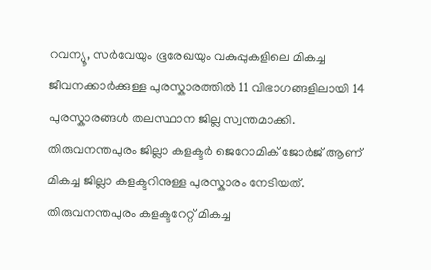റവന്യൂ, സർവേയും ഭൂരേഖയും വകുപ്പുകളിലെ മികച്ച ജീവനക്കാർക്കുള്ള പുരസ്കാരത്തിൽ 11 വിഭാഗങ്ങളിലായി 14 പുരസ്കാരങ്ങൾ തലസ്ഥാന ജില്ല സ്വന്തമാക്കി. തിരുവനന്തപുരം ജില്ലാ കളക്ടർ ജെറോമിക് ജോർജ് ആണ് മികച്ച ജില്ലാ കളക്ടറിനുള്ള പുരസ്കാരം നേടിയത്. തിരുവനന്തപുരം കളക്ടറേറ്റ് മികച്ച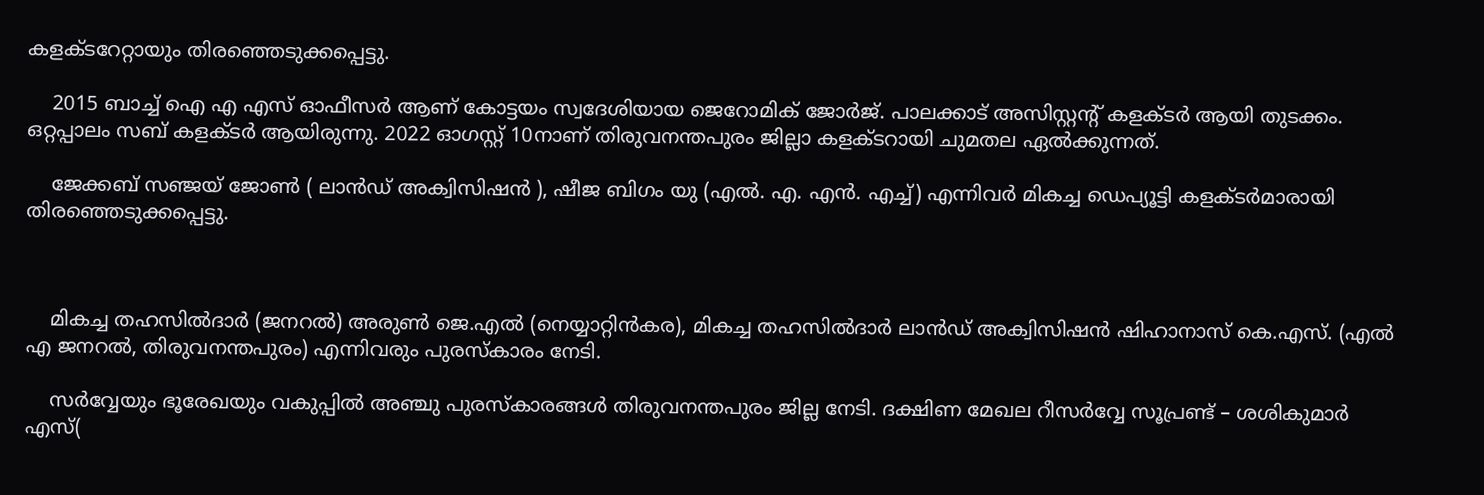കളക്ടറേറ്റായും തിരഞ്ഞെടുക്കപ്പെട്ടു.

    2015 ബാച്ച് ഐ എ എസ് ഓഫീസർ ആണ് കോട്ടയം സ്വദേശിയായ ജെറോമിക് ജോർജ്. പാലക്കാട് അസിസ്റ്റന്റ് കളക്ടർ ആയി തുടക്കം. ഒറ്റപ്പാലം സബ് കളക്ടർ ആയിരുന്നു. 2022 ഓഗസ്റ്റ് 10നാണ് തിരുവനന്തപുരം ജില്ലാ കളക്ടറായി ചുമതല ഏൽക്കുന്നത്.

    ജേക്കബ് സഞ്ജയ് ജോൺ ( ലാൻഡ് അക്വിസിഷൻ ), ഷീജ ബിഗം യു (എൽ. എ. എൻ. എച്ച്) എന്നിവർ മികച്ച ഡെപ്യൂട്ടി കളക്ടർമാരായി തിരഞ്ഞെടുക്കപ്പെട്ടു.



    മികച്ച തഹസിൽദാർ (ജനറൽ) അരുൺ ജെ.എൽ (നെയ്യാറ്റിൻകര), മികച്ച തഹസിൽദാർ ലാൻഡ് അക്വിസിഷൻ ഷിഹാനാസ് കെ.എസ്. (എൽ എ ജനറൽ, തിരുവനന്തപുരം) എന്നിവരും പുരസ്‌കാരം നേടി.

    സർവ്വേയും ഭൂരേഖയും വകുപ്പിൽ അഞ്ചു പുരസ്കാരങ്ങൾ തിരുവനന്തപുരം ജില്ല നേടി. ദക്ഷിണ മേഖല റീസർവ്വേ സൂപ്രണ്ട് – ശശികുമാർ എസ്(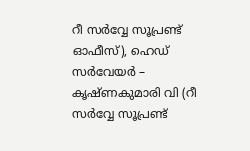റീ സർവ്വേ സൂപ്രണ്ട് ഓഫീസ്), ഹെഡ് സർവേയർ – കൃഷ്ണകുമാരി വി (റീ സർവ്വേ സൂപ്രണ്ട്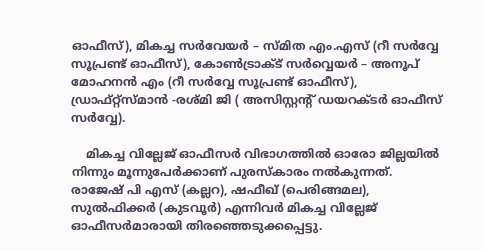ഓഫീസ്), മികച്ച സർവേയർ – സ്മിത എം.എസ് (റീ സർവ്വേ സൂപ്രണ്ട് ഓഫീസ്), കോൺട്രാക്ട് സർവ്വെയർ – അനൂപ് മോഹനൻ എം (റീ സർവ്വേ സൂപ്രണ്ട് ഓഫീസ്), ഡ്രാഫ്റ്റ്സ്മാൻ -രശ്മി ജി ( അസിസ്റ്റന്റ് ഡയറക്ടർ ഓഫീസ് സർവ്വേ).

    മികച്ച വില്ലേജ് ഓഫീസർ വിഭാഗത്തിൽ ഓരോ ജില്ലയിൽ നിന്നും മൂന്നുപേർക്കാണ് പുരസ്കാരം നൽകുന്നത്. രാജേഷ് പി എസ് (കല്ലറ), ഷഫീഖ് (പെരിങ്ങമല), സുൽഫിക്കർ (കുടവൂർ) എന്നിവർ മികച്ച വില്ലേജ് ഓഫീസർമാരായി തിരഞ്ഞെടുക്കപ്പെട്ടു.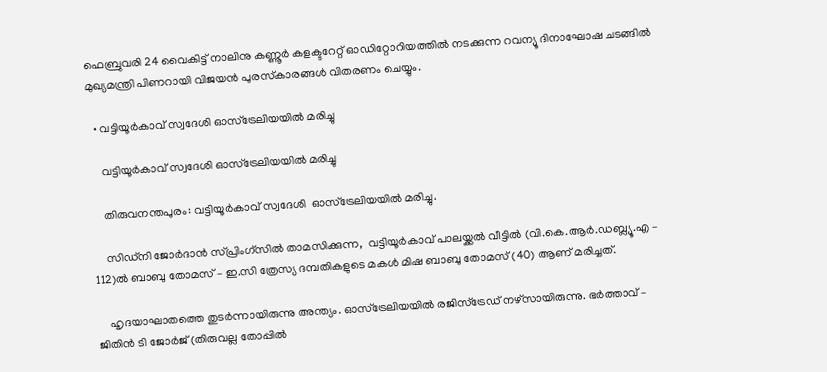ഫെബ്രുവരി 24 വൈകിട്ട് നാലിനു കണ്ണൂർ കളക്ടറേറ്റ് ഓഡിറ്റോറിയത്തിൽ നടക്കുന്ന റവന്യൂ ദിനാഘോഷ ചടങ്ങിൽ മുഖ്യമന്ത്രി പിണറായി വിജയൻ പുരസ്‌കാരങ്ങൾ വിതരണം ചെയ്യും.

  • വട്ടിയൂർകാവ് സ്വദേശി ഓസ്ട്രേലിയയിൽ മരിച്ചു

    വട്ടിയൂർകാവ് സ്വദേശി ഓസ്ട്രേലിയയിൽ മരിച്ചു

    തിരുവനന്തപുരം: വട്ടിയൂർകാവ് സ്വദേശി  ഓസ്ട്രേലിയയിൽ മരിച്ചു.

    സിഡ്നി ജോർദാൻ സ്പ്രിംഗ്സിൽ താമസിക്കുന്ന,  വട്ടിയൂർകാവ് പാലയ്ക്കൽ വീട്ടിൽ (വി.കെ.ആര്‍.ഡബ്ല്യൂ.എ – 112)ൽ ബാബു തോമസ് – ഇ.സി ത്രേസ്യ ദമ്പതികളുടെ മകൾ മിഷ ബാബു തോമസ് (40) ആണ് മരിച്ചത്.

    ഹൃദയാഘാതത്തെ തുടർന്നായിരുന്നു അന്ത്യം. ഓസ്ട്രേലിയയിൽ രജിസ്ട്രേഡ് നഴ്സായിരുന്നു. ഭര്‍ത്താവ് – ജിതിൻ ടി ജോര്‍ജ് (തിരുവല്ല തോപ്പിൽ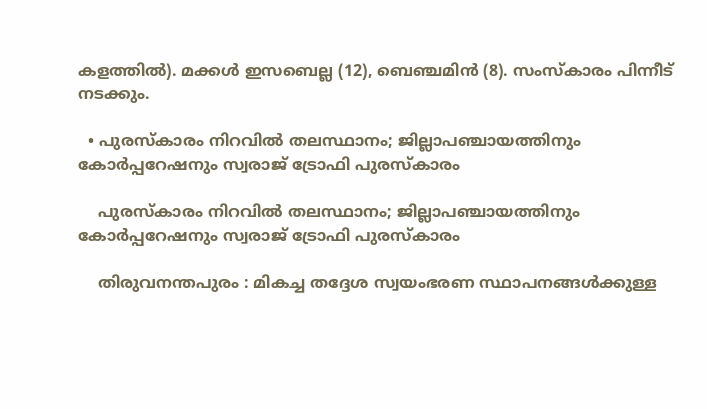കളത്തിൽ). മക്കള്‍ ഇസബെല്ല (12), ബെഞ്ചമിൻ (8). സംസ്കാരം പിന്നീട് നടക്കും.

  • പുരസ്‌കാരം നിറവിൽ തലസ്ഥാനം; ജില്ലാപഞ്ചായത്തിനും കോർപ്പറേഷനും സ്വരാജ് ട്രോഫി പുരസ്‌കാരം

    പുരസ്‌കാരം നിറവിൽ തലസ്ഥാനം; ജില്ലാപഞ്ചായത്തിനും കോർപ്പറേഷനും സ്വരാജ് ട്രോഫി പുരസ്‌കാരം

    തിരുവനന്തപുരം : മികച്ച തദ്ദേശ സ്വയംഭരണ സ്ഥാപനങ്ങൾക്കുള്ള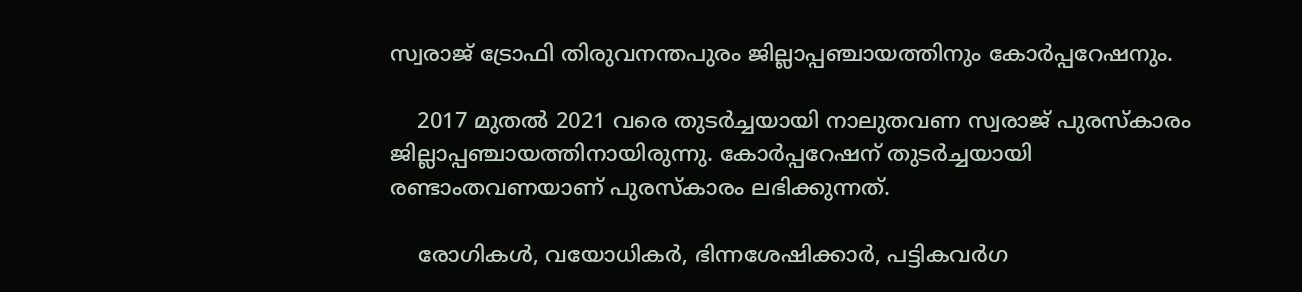സ്വരാജ് ട്രോഫി തിരുവനന്തപുരം ജില്ലാപ്പഞ്ചായത്തിനും കോർപ്പറേഷനും.

    2017 മുതൽ 2021 വരെ തുടർച്ചയായി നാലുതവണ സ്വരാജ് പുരസ്കാരം ജില്ലാപ്പഞ്ചായത്തിനായിരുന്നു. കോർപ്പറേഷന് തുടർച്ചയായി രണ്ടാംതവണയാണ് പുരസ്കാരം ലഭിക്കുന്നത്.

    രോഗികൾ, വയോധികർ, ഭിന്നശേഷിക്കാർ, പട്ടികവർഗ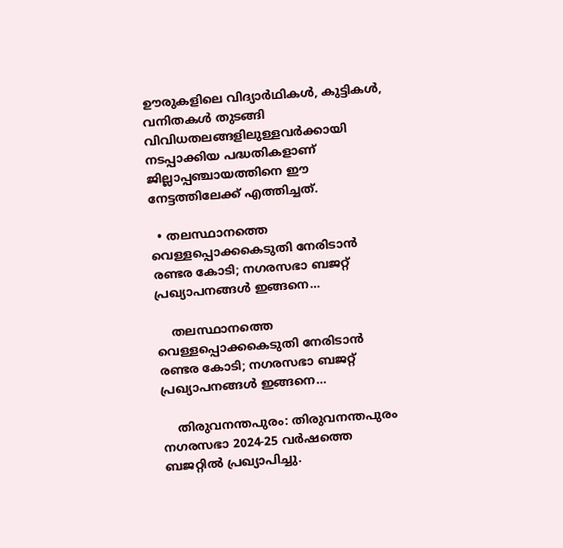ഊരുകളിലെ വിദ്യാർഥികൾ, കുട്ടികൾ, വനിതകൾ തുടങ്ങി വിവിധതലങ്ങളിലുള്ളവർക്കായി നടപ്പാക്കിയ പദ്ധതികളാണ് ജില്ലാപ്പഞ്ചായത്തിനെ ഈ നേട്ടത്തിലേക്ക് എത്തിച്ചത്.

  • തലസ്ഥാനത്തെ വെള്ളപ്പൊക്കകെടുതി നേരിടാന്‍ രണ്ടര കോടി; നഗരസഭാ ബജറ്റ് പ്രഖ്യാപനങ്ങൾ ഇങ്ങനെ…

    തലസ്ഥാനത്തെ വെള്ളപ്പൊക്കകെടുതി നേരിടാന്‍ രണ്ടര കോടി; നഗരസഭാ ബജറ്റ് പ്രഖ്യാപനങ്ങൾ ഇങ്ങനെ…

    തിരുവനന്തപുരം: തിരുവനന്തപുരം നഗരസഭാ 2024-25 വര്‍ഷത്തെ ബജറ്റില്‍ പ്രഖ്യാപിച്ചു.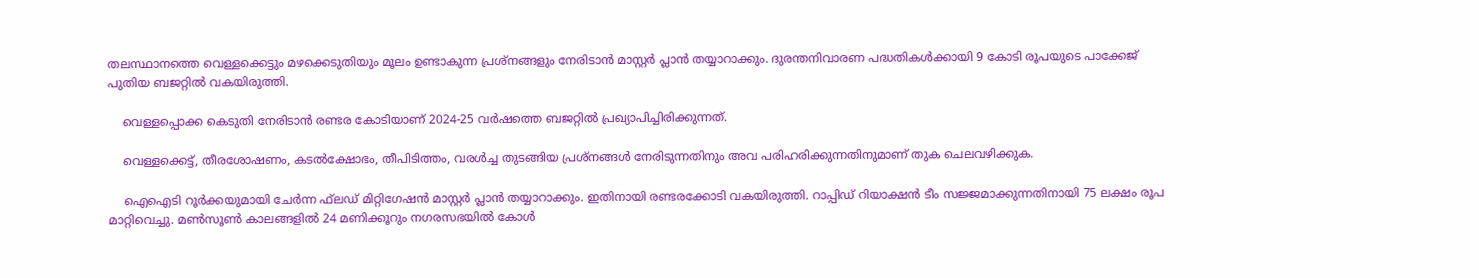തലസ്ഥാനത്തെ വെള്ളക്കെട്ടും മഴക്കെടുതിയും മൂലം ഉണ്ടാകുന്ന പ്രശ്‌നങ്ങളും നേരിടാന്‍ മാസ്റ്റര്‍ പ്ലാന്‍ തയ്യാറാക്കും. ദുരന്തനിവാരണ പദ്ധതികള്‍ക്കായി 9 കോടി രൂപയുടെ പാക്കേജ് പുതിയ ബജറ്റില്‍ വകയിരുത്തി.

    വെള്ളപ്പൊക്ക കെടുതി നേരിടാന്‍ രണ്ടര കോടിയാണ് 2024-25 വര്‍ഷത്തെ ബജറ്റില്‍ പ്രഖ്യാപിച്ചിരിക്കുന്നത്.

    വെള്ളക്കെട്ട്, തീരശോഷണം, കടല്‍ക്ഷോഭം, തീപിടിത്തം, വരള്‍ച്ച തുടങ്ങിയ പ്രശ്‌നങ്ങള്‍ നേരിടുന്നതിനും അവ പരിഹരിക്കുന്നതിനുമാണ് തുക ചെലവഴിക്കുക.

    ഐഐടി റൂര്‍ക്കയുമായി ചേര്‍ന്ന ഫ്‌ലഡ് മിറ്റിഗേഷന്‍ മാസ്റ്റര്‍ പ്ലാന്‍ തയ്യാറാക്കും. ഇതിനായി രണ്ടരക്കോടി വകയിരുത്തി. റാപ്പിഡ് റിയാക്ഷന്‍ ടീം സജ്ജമാക്കുന്നതിനായി 75 ലക്ഷം രൂപ മാറ്റിവെച്ചു. മണ്‍സൂണ്‍ കാലങ്ങളില്‍ 24 മണിക്കൂറും നഗരസഭയില്‍ കോള്‍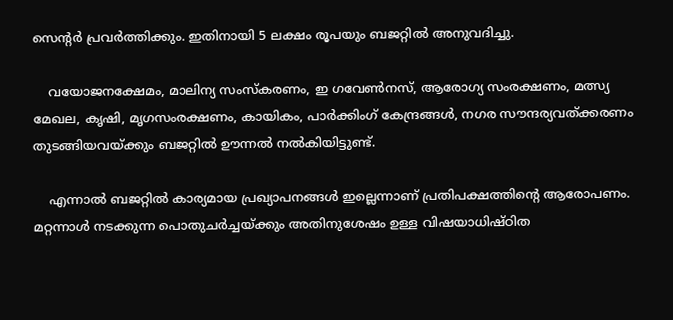സെന്റര്‍ പ്രവര്‍ത്തിക്കും. ഇതിനായി 5 ലക്ഷം രൂപയും ബജറ്റില്‍ അനുവദിച്ചു.

    വയോജനക്ഷേമം, മാലിന്യ സംസ്‌കരണം, ഇ ഗവേണ്‍നസ്, ആരോഗ്യ സംരക്ഷണം, മത്സ്യ മേഖല, കൃഷി, മൃഗസംരക്ഷണം, കായികം, പാര്‍ക്കിംഗ് കേന്ദ്രങ്ങള്‍, നഗര സൗന്ദര്യവത്ക്കരണം തുടങ്ങിയവയ്ക്കും ബജറ്റില്‍ ഊന്നല്‍ നല്‍കിയിട്ടുണ്ട്.

    എന്നാല്‍ ബജറ്റില്‍ കാര്യമായ പ്രഖ്യാപനങ്ങള്‍ ഇല്ലെന്നാണ് പ്രതിപക്ഷത്തിന്റെ ആരോപണം. മറ്റന്നാള്‍ നടക്കുന്ന പൊതുചര്‍ച്ചയ്ക്കും അതിനുശേഷം ഉള്ള വിഷയാധിഷ്ഠിത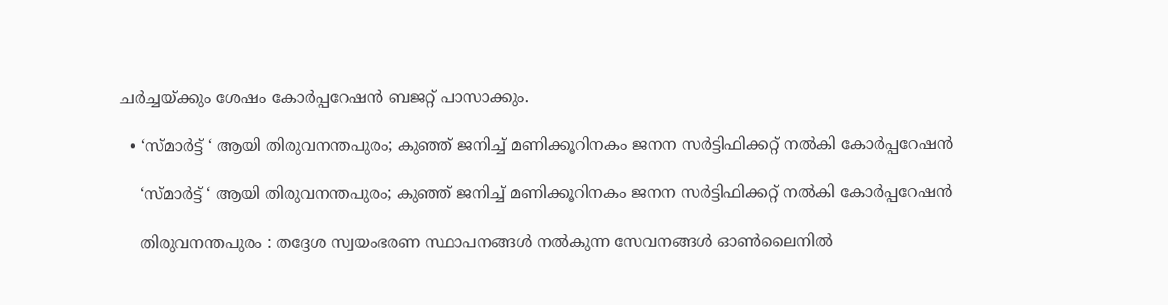ചര്‍ച്ചയ്ക്കും ശേഷം കോര്‍പ്പറേഷന്‍ ബജറ്റ് പാസാക്കും.

  • ‘സ്മാർട്ട് ‘ ആയി തിരുവനന്തപുരം; കുഞ്ഞ് ജനിച്ച് മണിക്കൂറിനകം ജനന സർട്ടിഫിക്കറ്റ് നൽകി കോർപ്പറേഷൻ

    ‘സ്മാർട്ട് ‘ ആയി തിരുവനന്തപുരം; കുഞ്ഞ് ജനിച്ച് മണിക്കൂറിനകം ജനന സർട്ടിഫിക്കറ്റ് നൽകി കോർപ്പറേഷൻ

    തിരുവനന്തപുരം : തദ്ദേശ സ്വയംഭരണ സ്ഥാപനങ്ങൾ നൽകുന്ന സേവനങ്ങൾ ഓൺലൈനിൽ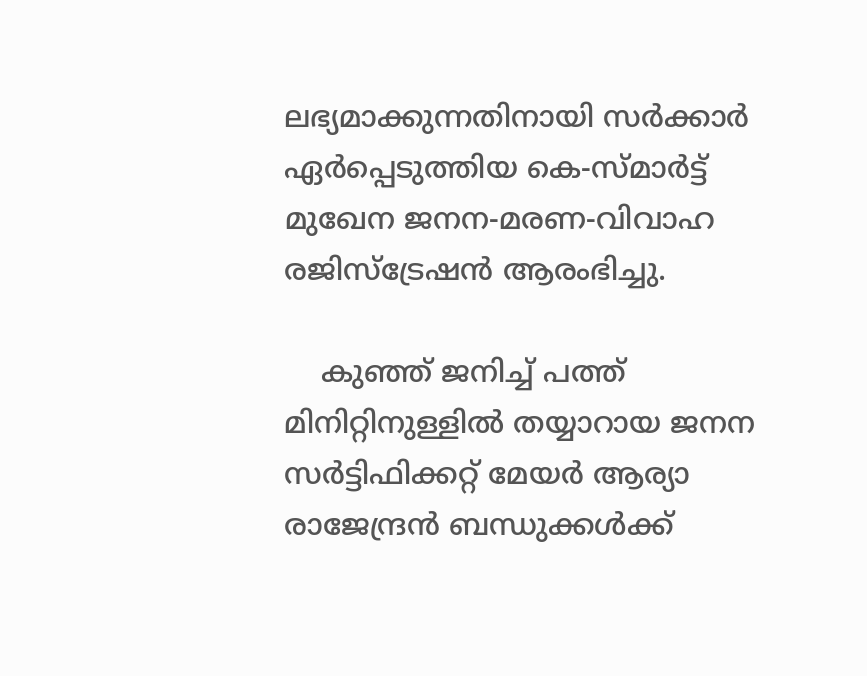ലഭ്യമാക്കുന്നതിനായി സർക്കാർ ഏർപ്പെടുത്തിയ കെ-സ്മാർട്ട് മുഖേന ജനന-മരണ-വിവാഹ രജിസ്‌ട്രേഷൻ ആരംഭിച്ചു.

    കുഞ്ഞ് ജനിച്ച് പത്ത് മിനിറ്റിനുള്ളിൽ തയ്യാറായ ജനന സർട്ടിഫിക്കറ്റ് മേയർ ആര്യാ രാജേന്ദ്രൻ ബന്ധുക്കൾക്ക്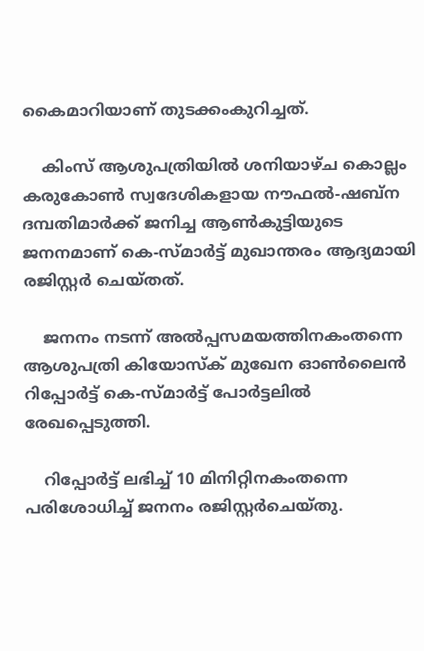കൈമാറിയാണ് തുടക്കംകുറിച്ചത്.

    കിംസ് ആശുപത്രിയിൽ ശനിയാഴ്ച കൊല്ലം കരുകോൺ സ്വദേശികളായ നൗഫൽ-ഷബ്‌ന ദമ്പതിമാർക്ക് ജനിച്ച ആൺകുട്ടിയുടെ ജനനമാണ് കെ-സ്മാർട്ട് മുഖാന്തരം ആദ്യമായി രജിസ്റ്റർ ചെയ്തത്.

    ജനനം നടന്ന് അൽപ്പസമയത്തിനകംതന്നെ ആശുപത്രി കിയോസ്‌ക് മുഖേന ഓൺലൈൻ റിപ്പോർട്ട് കെ-സ്മാർട്ട് പോർട്ടലിൽ രേഖപ്പെടുത്തി.

    റിപ്പോർട്ട് ലഭിച്ച് 10 മിനിറ്റിനകംതന്നെ പരിശോധിച്ച് ജനനം രജിസ്റ്റർചെയ്തു.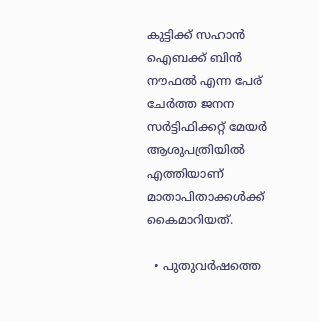കുട്ടിക്ക് സഹാൻ ഐബക്ക് ബിൻ നൗഫൽ എന്ന പേര് ചേർത്ത ജനന സർട്ടിഫിക്കറ്റ് മേയർ ആശുപത്രിയിൽ എത്തിയാണ് മാതാപിതാക്കൾക്ക് കൈമാറിയത്.

  • പുതുവർഷത്തെ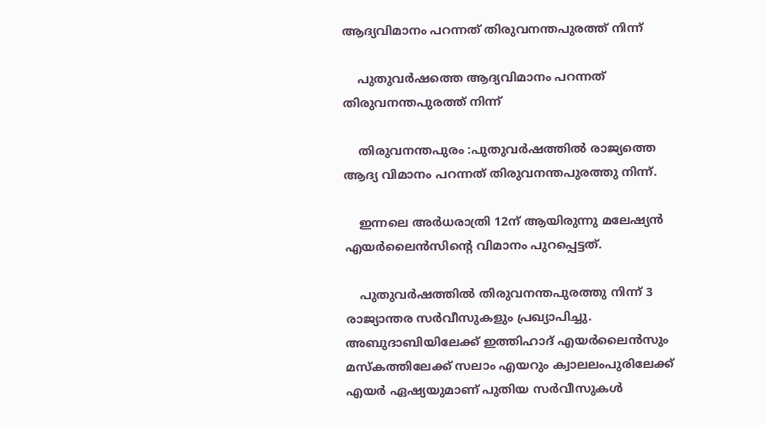ആദ്യവിമാനം പറന്നത് തിരുവനന്തപുരത്ത് നിന്ന്

    പുതുവർഷത്തെ ആദ്യവിമാനം പറന്നത് തിരുവനന്തപുരത്ത് നിന്ന്

    തിരുവനന്തപുരം :പുതുവർഷത്തിൽ രാജ്യത്തെ ആദ്യ വിമാനം പറന്നത് തിരുവനന്തപുരത്തു നിന്ന്.

    ഇന്നലെ അർധരാത്രി 12ന് ആയിരുന്നു മലേഷ്യൻ എയർലൈൻസിന്റെ വിമാനം പുറപ്പെട്ടത്.

    പുതുവർഷത്തിൽ തിരുവനന്തപുരത്തു നിന്ന് 3 രാജ്യാന്തര സർവീസുകളും പ്രഖ്യാപിച്ചു. അബുദാബിയിലേക്ക് ഇത്തിഹാദ് എയർലൈൻസും മസ്കത്തിലേക്ക് സലാം എയറും ക്വാലലംപുരിലേക്ക് എയർ ഏഷ്യയുമാണ് പുതിയ സർവീസുകൾ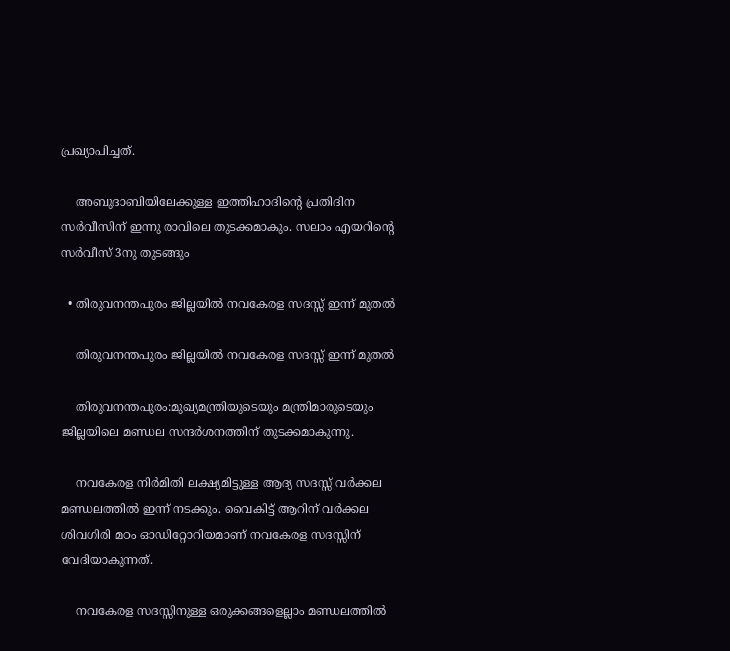പ്രഖ്യാപിച്ചത്.

    അബുദാബിയിലേക്കുള്ള ഇത്തിഹാദിന്റെ പ്രതിദിന സർവീസിന് ഇന്നു രാവിലെ തുടക്കമാകും. സലാം എയറിന്റെ സർവീസ് 3നു തുടങ്ങും

  • തിരുവനന്തപുരം ജില്ലയിൽ നവകേരള സദസ്സ് ഇന്ന് മുതൽ

    തിരുവനന്തപുരം ജില്ലയിൽ നവകേരള സദസ്സ് ഇന്ന് മുതൽ

    തിരുവനന്തപുരം:മുഖ്യമന്ത്രിയുടെയും മന്ത്രിമാരുടെയും ജില്ലയിലെ മണ്ഡല സന്ദർശനത്തിന് തുടക്കമാകുന്നു.

    നവകേരള നിർമിതി ലക്ഷ്യമിട്ടുള്ള ആദ്യ സദസ്സ് വർക്കല മണ്ഡലത്തിൽ ഇന്ന് നടക്കും. വൈകിട്ട് ആറിന് വർക്കല ശിവഗിരി മഠം ഓഡിറ്റോറിയമാണ് നവകേരള സദസ്സിന് വേദിയാകുന്നത്.

    നവകേരള സദസ്സിനുള്ള ഒരുക്കങ്ങളെല്ലാം മണ്ഡലത്തിൽ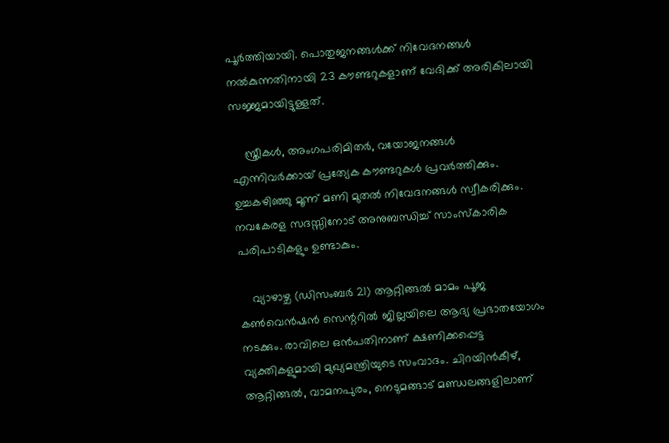പൂർത്തിയായി. പൊതുജനങ്ങൾക്ക് നിവേദനങ്ങൾ നൽകുന്നതിനായി 23 കൗണ്ടറുകളാണ് വേദിക്ക് അരികിലായി സജ്ജമായിട്ടുള്ളത്.

    സ്ത്രീകൾ, അംഗപരിമിതർ, വയോജനങ്ങൾ എന്നിവർക്കായ് പ്രത്യേക കൗണ്ടറുകൾ പ്രവർത്തിക്കും. ഉച്ചകഴിഞ്ഞു മൂന്ന് മണി മുതൽ നിവേദനങ്ങൾ സ്വീകരിക്കും. നവകേരള സദസ്സിനോട് അനുബന്ധിച്ച് സാംസ്കാരിക പരിപാടികളും ഉണ്ടാകും.

    വ്യാഴാഴ്ച (ഡിസംബർ 21) ആറ്റിങ്ങൽ മാമം പൂജ കൺവെൻഷൻ സെന്ററിൽ ജില്ലയിലെ ആദ്യ പ്രഭാതയോഗം നടക്കും. രാവിലെ ഒൻപതിനാണ് ക്ഷണിക്കപ്പെട്ട വ്യക്തികളുമായി മുഖ്യമന്ത്രിയുടെ സംവാദം. ചിറയിൻകീഴ്, ആറ്റിങ്ങൽ, വാമനപുരം, നെടുമങ്ങാട് മണ്ഡലങ്ങളിലാണ്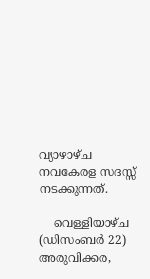വ്യാഴാഴ്ച നവകേരള സദസ്സ് നടക്കുന്നത്.

    വെള്ളിയാഴ്ച (ഡിസംബർ 22) അരുവിക്കര,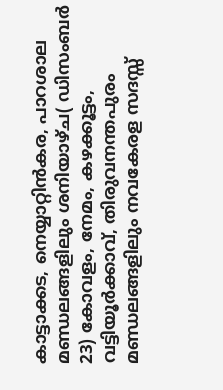കാട്ടാക്കട, നെയ്യാറ്റിൻകര, പാറശാല മണ്ഡലങ്ങളിലും ശനിയാഴ്ച( ഡിസംബർ 23) കോവളം, നേമം, കഴക്കൂട്ടം, വട്ടിയൂർക്കാവ്, തിരുവനന്തപുരം മണ്ഡലങ്ങളിലും നവകേരള സദസ്സ്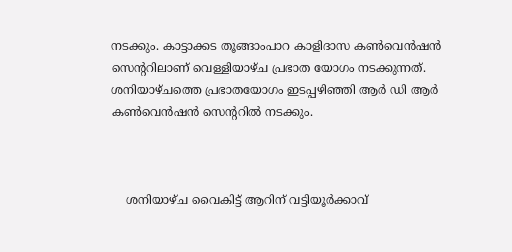നടക്കും. കാട്ടാക്കട തൂങ്ങാംപാറ കാളിദാസ കൺവെൻഷൻ സെന്ററിലാണ് വെള്ളിയാഴ്ച പ്രഭാത യോഗം നടക്കുന്നത്. ശനിയാഴ്ചത്തെ പ്രഭാതയോഗം ഇടപ്പഴിഞ്ഞി ആർ ഡി ആർ കൺവെൻഷൻ സെന്ററിൽ നടക്കും.



    ശനിയാഴ്ച വൈകിട്ട് ആറിന് വട്ടിയൂർക്കാവ്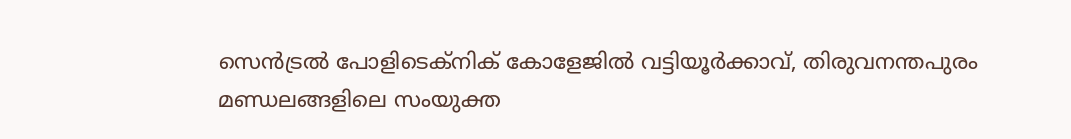സെൻട്രൽ പോളിടെക്നിക് കോളേജിൽ വട്ടിയൂർക്കാവ്, തിരുവനന്തപുരം മണ്ഡലങ്ങളിലെ സംയുക്ത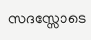സദസ്സോടെ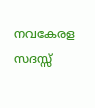നവകേരള സദസ്സ്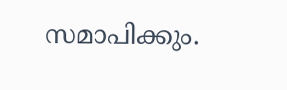സമാപിക്കും.